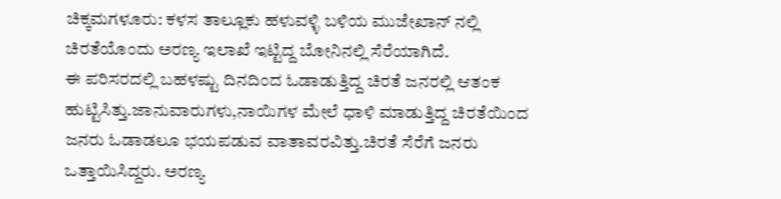ಚಿಕ್ಕಮಗಳೂರು: ಕಳಸ ತಾಲ್ಲೂಕು ಹಳುವಳ್ಳಿ ಬಳಿಯ ಮುಜೇಖಾನ್ ನಲ್ಲಿ ಚಿರತೆಯೊಂದು ಅರಣ್ಯ ಇಲಾಖೆ ಇಟ್ಟಿದ್ದ ಬೋನಿನಲ್ಲಿ ಸೆರೆಯಾಗಿದೆ.
ಈ ಪರಿಸರದಲ್ಲಿ ಬಹಳಷ್ಟು ದಿನದಿಂದ ಓಡಾಡುತ್ತಿದ್ದ ಚಿರತೆ ಜನರಲ್ಲಿ ಆತಂಕ ಹುಟ್ಟಿಸಿತ್ತು.ಜಾನುವಾರುಗಳು,ನಾಯಿಗಳ ಮೇಲೆ ಧಾಳಿ ಮಾಡುತ್ತಿದ್ದ ಚಿರತೆಯಿಂದ ಜನರು ಓಡಾಡಲೂ ಭಯಪಡುವ ವಾತಾವರವಿತ್ತು.ಚಿರತೆ ಸೆರೆಗೆ ಜನರು ಒತ್ತಾಯಿಸಿದ್ದರು. ಅರಣ್ಯ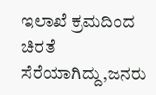ಇಲಾಖೆ ಕ್ರಮದಿಂದ ಚಿರತೆ ಸೆರೆಯಾಗಿದ್ದು,ಜನರು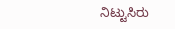ನಿಟ್ಟುಸಿರು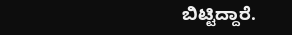ಬಿಟ್ಟಿದ್ದಾರೆ.